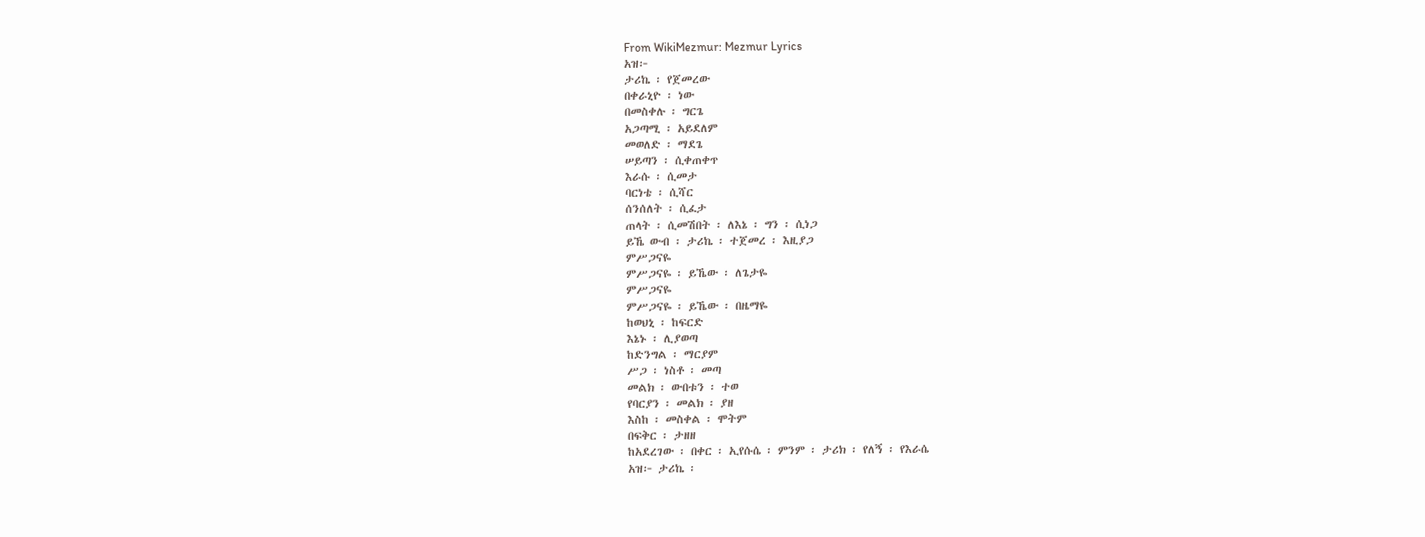From WikiMezmur: Mezmur Lyrics
አዝ፦
ታሪኬ ፡ የጀመረው
በቀራኒዮ ፡ ነው
በመስቀሉ ፡ ግርጌ
አጋጣሚ ፡ አይደለም
መወለድ ፡ ማደጌ
ሠይጣን ፡ ሲቀጠቀጥ
እራሱ ፡ ሲመታ
ባርነቴ ፡ ሲሻር
ሰንሰለት ፡ ሲፈታ
ጠላት ፡ ሲመሽበት ፡ ለእኔ ፡ ግን ፡ ሲነጋ
ይኼ ውብ ፡ ታሪኬ ፡ ተጀመረ ፡ እዚያጋ
ምሥጋናዬ
ምሥጋናዬ ፡ ይኼው ፡ ለጌታዬ
ምሥጋናዬ
ምሥጋናዬ ፡ ይኼው ፡ በዜማዬ
ከወህኒ ፡ ከፍርድ
እኔኑ ፡ ሊያወጣ
ከድንግል ፡ ማርያም
ሥጋ ፡ ነስቶ ፡ መጣ
መልክ ፡ ውበቱን ፡ ተወ
የባርያን ፡ መልክ ፡ ያዘ
እስከ ፡ መስቀል ፡ ሞትም
በፍቅር ፡ ታዘዘ
ከአደረገው ፡ በቀር ፡ ኢየሱሴ ፡ ምንም ፡ ታሪክ ፡ የለኝ ፡ የእራሴ
አዝ፦ ታሪኬ ፡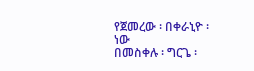የጀመረው ፡ በቀራኒዮ ፡ ነው
በመስቀሉ ፡ ግርጌ ፡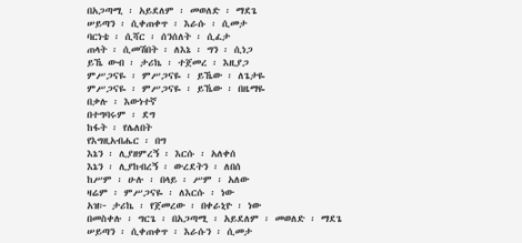በአጋጣሚ ፡ አይደለም ፡ መወለድ ፡ ማደጌ
ሠይጣን ፡ ሲቀጠቀጥ ፡ እራሱ ፡ ሲመታ
ባርነቴ ፡ ሲሻር ፡ ሰንሰለት ፡ ሲፈታ
ጠላት ፡ ሲመሽበት ፡ ለእኔ ፡ ግን ፡ ሲነጋ
ይኼ ውብ ፡ ታሪኬ ፡ ተጀመረ ፡ እዚያጋ
ምሥጋናዬ ፡ ምሥጋናዬ ፡ ይኼው ፡ ለጌታዬ
ምሥጋናዬ ፡ ምሥጋናዬ ፡ ይኼው ፡ በዜማዬ
በቃሉ ፡ እውነተኛ
በተግባሩም ፡ ደግ
ከፋት ፡ የሌለበት
የእግዚአብሔር ፡ በግ
እኔን ፡ ሊያዘምረኝ ፡ እርሱ ፡ አለቀሰ
እኔን ፡ ሊያከብረኝ ፡ ውረደትን ፡ ለበሰ
ከሥም ፡ ሁሉ ፡ በላይ ፡ ሥም ፡ አለው
ዛሬም ፡ ምሥጋናዬ ፡ ለእርሱ ፡ ነው
አዝ፦ ታሪኬ ፡ የጀመረው ፡ በቀራኒዮ ፡ ነው
በመስቀሉ ፡ ግርጌ ፡ በአጋጣሚ ፡ አይደለም ፡ መወለድ ፡ ማደጌ
ሠይጣን ፡ ሲቀጠቀጥ ፡ እራሱን ፡ ሲመታ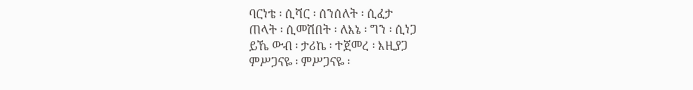ባርነቴ ፡ ሲሻር ፡ ሰንሰለት ፡ ሲፈታ
ጠላት ፡ ሲመሽበት ፡ ለእኔ ፡ ግን ፡ ሲነጋ
ይኼ ውብ ፡ ታሪኬ ፡ ተጀመረ ፡ እዚያጋ
ምሥጋናዬ ፡ ምሥጋናዬ ፡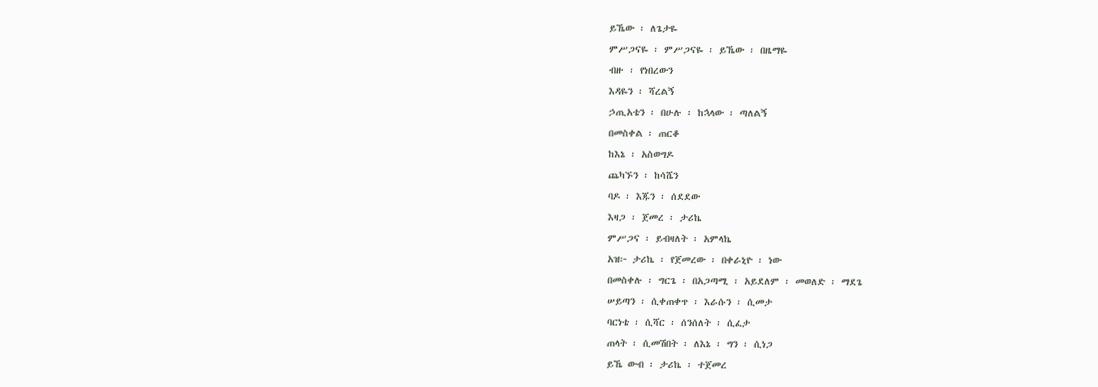ይኼው ፡ ለጌታዬ
ምሥጋናዬ ፡ ምሥጋናዬ ፡ ይኼው ፡ በዜማዬ
ብዙ ፡ የነበረውን
እዳዬን ፡ ሻረልኝ
ኃጢአቴን ፡ በሁሉ ፡ ከኋላው ፡ ጣለልኝ
በመስቀል ፡ ጠርቆ
ከእኔ ፡ አስወግዶ
ጨካኙን ፡ ከሳሼን
ባዶ ፡ እጁን ፡ ሰደደው
እዛጋ ፡ ጀመረ ፡ ታሪኬ
ምሥጋና ፡ ይብዛለት ፡ አምላኬ
አዝ፦ ታሪኬ ፡ የጀመረው ፡ በቀራኒዮ ፡ ነው
በመስቀሉ ፡ ግርጌ ፡ በአጋጣሚ ፡ አይደለም ፡ መወለድ ፡ ማደጌ
ሠይጣን ፡ ሲቀጠቀጥ ፡ እራሱን ፡ ሲመታ
ባርነቴ ፡ ሲሻር ፡ ሰንሰለት ፡ ሲፈታ
ጠላት ፡ ሲመሽበት ፡ ለእኔ ፡ ግን ፡ ሲነጋ
ይኼ ውብ ፡ ታሪኬ ፡ ተጀመረ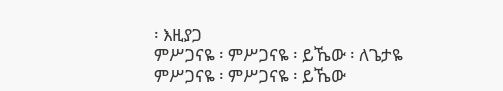፡ እዚያጋ
ምሥጋናዬ ፡ ምሥጋናዬ ፡ ይኼው ፡ ለጌታዬ
ምሥጋናዬ ፡ ምሥጋናዬ ፡ ይኼው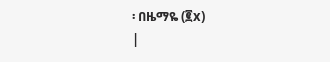፡ በዜማዬ (፪x)
|